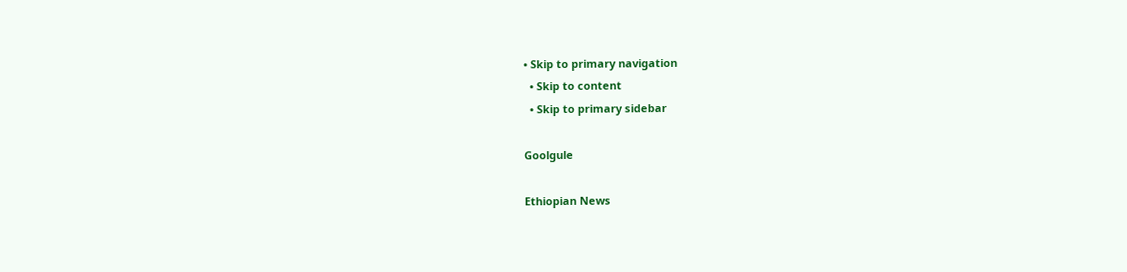• Skip to primary navigation
  • Skip to content
  • Skip to primary sidebar

Goolgule

Ethiopian News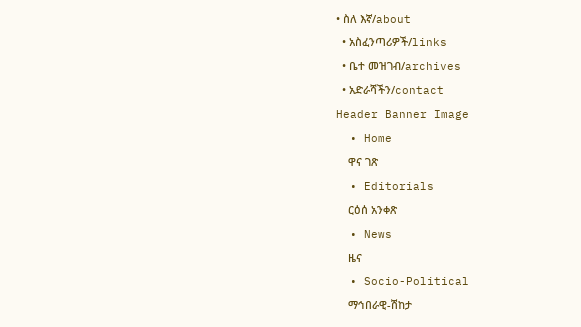• ስለ እኛ/about
  • አስፈንጣሪዎች/links
  • ቤተ መዝገብ/archives
  • አድራሻችን/contact
Header Banner Image
  • Home
    ዋና ገጽ
  • Editorials
    ርዕሰ አንቀጽ
  • News
    ዜና
  • Socio-Political
    ማኅበራዊ-ሽከታ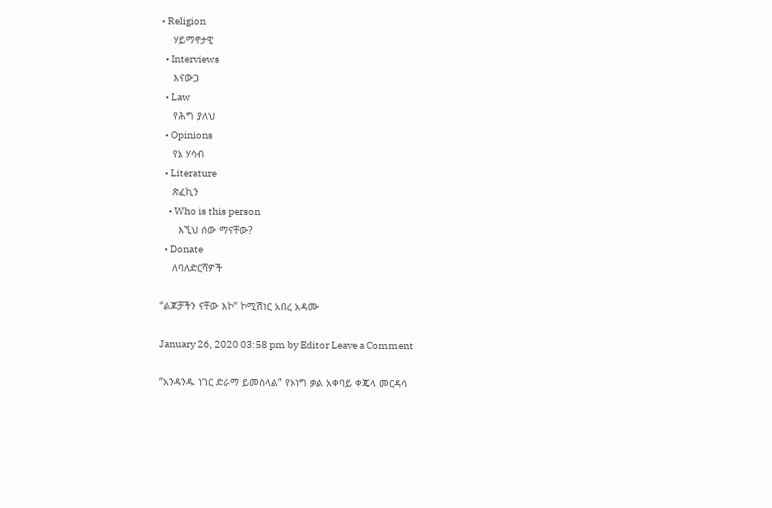• Religion
    ሃይማኖታዊ
  • Interviews
    እናውጋ
  • Law
    የሕግ ያለህ
  • Opinions
    የኔ ሃሳብ
  • Literature
    ጽፈኪን
    • Who is this person
      እኚህ ሰው ማናቸው?
  • Donate
    ለባለድርሻዎች

“ልጆቻችን ናቸው እኮ” ኮሚሽነር አበረ አዳሙ

January 26, 2020 03:58 pm by Editor Leave a Comment

“አንዳንዱ ነገር ድራማ ይመስላል” የኦነግ ቃል አቀባይ ቀጄላ መርዳሳ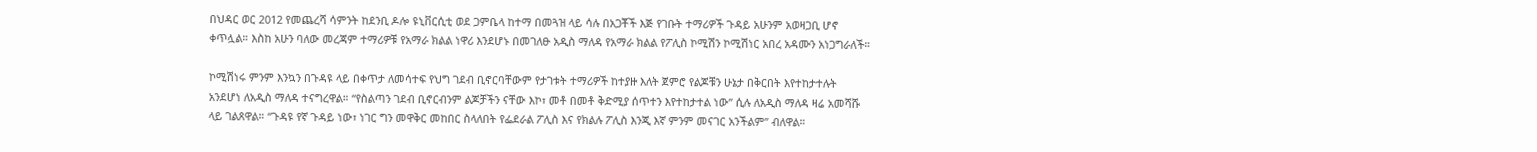በህዳር ወር 2012 የመጨረሻ ሳምንት ከደንቢ ዶሎ ዩኒቨርሲቲ ወደ ጋምቤላ ከተማ በመጓዝ ላይ ሳሉ በአጋቾች እጅ የገቡት ተማሪዎች ጉዳይ አሁንም አወዛጋቢ ሆኖ ቀጥሏል። እስከ አሁን ባለው መረጃም ተማሪዎቹ የአማራ ክልል ነዋሪ እንደሆኑ በመገለፁ አዲስ ማለዳ የአማራ ክልል የፖሊስ ኮሚሽን ኮሚሽነር አበረ አዳሙን አነጋግራለች።

ኮሚሽነሩ ምንም እንኳን በጉዳዩ ላይ በቀጥታ ለመሳተፍ የህግ ገደብ ቢኖርባቸውም የታገቱት ተማሪዎች ከተያዙ እለት ጀምሮ የልጆቹን ሁኔታ በቅርበት እየተከታተሉት አንደሆነ ለአዲስ ማለዳ ተናግረዋል። “የስልጣን ገደብ ቢኖርብንም ልጆቻችን ናቸው እኮ፣ መቶ በመቶ ቅድሚያ ሰጥተን እየተከታተል ነው” ሲሉ ለአዲስ ማለዳ ዛሬ አመሻሹ ላይ ገልጸዋል። “ጉዳዩ የኛ ጉዳይ ነው፣ ነገር ግን መዋቅር መከበር ስላለበት የፌደራል ፖሊስ እና የክልሉ ፖሊስ እንጂ እኛ ምንም መናገር አንችልም” ብለዋል።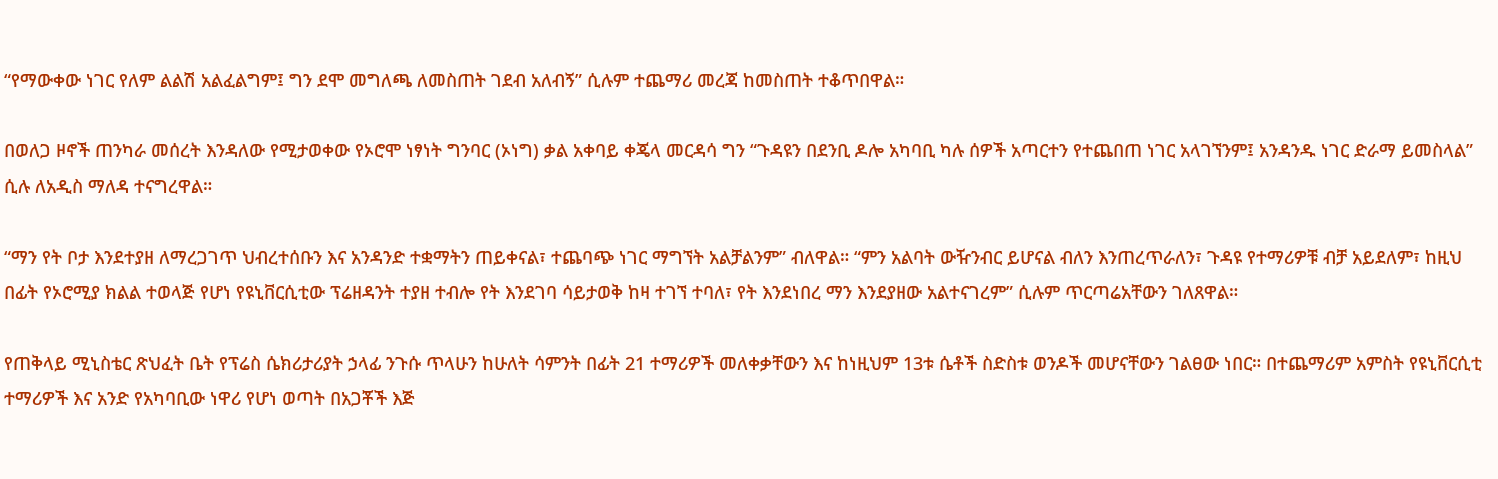“የማውቀው ነገር የለም ልልሽ አልፈልግም፤ ግን ደሞ መግለጫ ለመስጠት ገደብ አለብኝ” ሲሉም ተጨማሪ መረጃ ከመስጠት ተቆጥበዋል።

በወለጋ ዞኖች ጠንካራ መሰረት እንዳለው የሚታወቀው የኦሮሞ ነፃነት ግንባር (ኦነግ) ቃል አቀባይ ቀጄላ መርዳሳ ግን “ጉዳዩን በደንቢ ዶሎ አካባቢ ካሉ ሰዎች አጣርተን የተጨበጠ ነገር አላገኘንም፤ አንዳንዱ ነገር ድራማ ይመስላል” ሲሉ ለአዲስ ማለዳ ተናግረዋል።

“ማን የት ቦታ እንደተያዘ ለማረጋገጥ ህብረተሰቡን እና አንዳንድ ተቋማትን ጠይቀናል፣ ተጨባጭ ነገር ማግኘት አልቻልንም” ብለዋል። “ምን አልባት ውዥንብር ይሆናል ብለን እንጠረጥራለን፣ ጉዳዩ የተማሪዎቹ ብቻ አይደለም፣ ከዚህ በፊት የኦሮሚያ ክልል ተወላጅ የሆነ የዩኒቨርሲቲው ፕሬዘዳንት ተያዘ ተብሎ የት እንደገባ ሳይታወቅ ከዛ ተገኘ ተባለ፣ የት እንደነበረ ማን እንደያዘው አልተናገረም” ሲሉም ጥርጣሬአቸውን ገለጸዋል።

የጠቅላይ ሚኒስቴር ጽህፈት ቤት የፕሬስ ሴክሪታሪያት ኃላፊ ንጉሱ ጥላሁን ከሁለት ሳምንት በፊት 21 ተማሪዎች መለቀቃቸውን እና ከነዚህም 13ቱ ሴቶች ስድስቱ ወንዶች መሆናቸውን ገልፀው ነበር። በተጨማሪም አምስት የዩኒቨርሲቲ ተማሪዎች እና አንድ የአካባቢው ነዋሪ የሆነ ወጣት በአጋቾች እጅ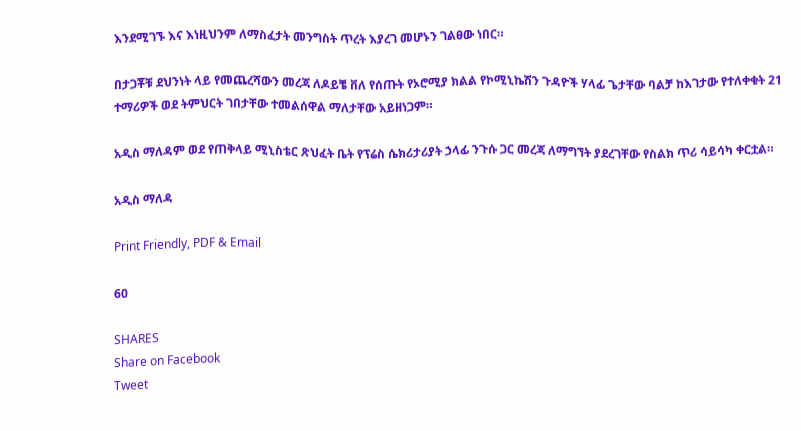እንደሚገኙ እና እነዚህንም ለማስፈታት መንግስት ጥረት እያረገ መሆኑን ገልፀው ነበር።

በታጋቾቹ ደህንነት ላይ የመጨረሻውን መረጃ ለዶይቼ ቨለ የሰጡት የኦሮሚያ ክልል የኮሚኒኬሽን ጉዳዮች ሃላፊ ጌታቸው ባልቻ ከእገታው የተለቀቁት 21 ተማሪዎች ወደ ትምህርት ገበታቸው ተመልሰዋል ማለታቸው አይዘነጋም።

አዲስ ማለዳም ወደ የጠቅላይ ሚኒስቴር ጽህፈት ቤት የፕሬስ ሴክሪታሪያት ኃላፊ ንጉሱ ጋር መረጃ ለማግኘት ያደረገቸው የስልክ ጥሪ ሳይሳካ ቀርቷል።

አዲስ ማለዳ

Print Friendly, PDF & Email

60

SHARES
Share on Facebook
Tweet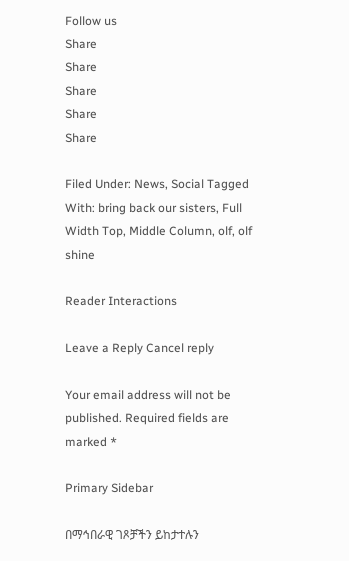Follow us
Share
Share
Share
Share
Share

Filed Under: News, Social Tagged With: bring back our sisters, Full Width Top, Middle Column, olf, olf shine

Reader Interactions

Leave a Reply Cancel reply

Your email address will not be published. Required fields are marked *

Primary Sidebar

በማኅበራዊ ገጾቻችን ይከታተሉን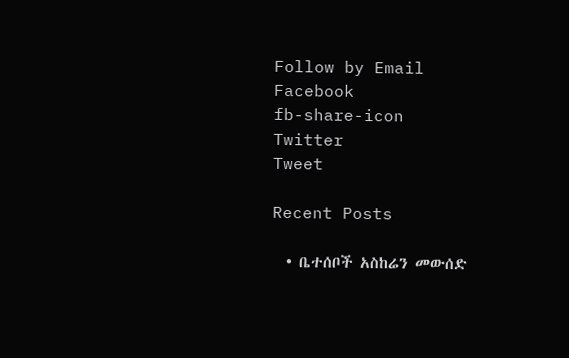Follow by Email
Facebook
fb-share-icon
Twitter
Tweet

Recent Posts

  • ቤተሰቦች አስከሬን መውሰድ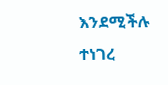እንደሚችሉ ተነገረ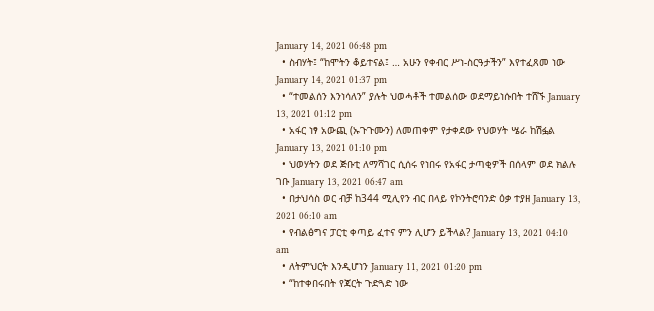January 14, 2021 06:48 pm
  • ስብሃት፤ “ከሞትን ቆይተናል፤ … አሁን የቀብር ሥነ-ስርዓታችን” እየተፈጸመ ነው January 14, 2021 01:37 pm
  • “ተመልሰን እንነሳለን” ያሉት ህወሓቶች ተመልሰው ወደማይነሱበት ተሸኙ January 13, 2021 01:12 pm
  • አፋር ነፃ አውጪ (ኡጉጉሙን) ለመጠቀም የታቀደው የህወሃት ሤራ ከሽፏል January 13, 2021 01:10 pm
  • ህወሃትን ወደ ጅቡቲ ለማሻገር ሲሰሩ የነበሩ የአፋር ታጣቂዎች በሰላም ወደ ክልሉ ገቡ January 13, 2021 06:47 am
  • በታህሳስ ወር ብቻ ከ344 ሚሊየን ብር በላይ የኮንትሮባንድ ዕቃ ተያዘ January 13, 2021 06:10 am
  • የብልፅግና ፓርቲ ቀጣይ ፈተና ምን ሊሆን ይችላል? January 13, 2021 04:10 am
  • ለትምህርት እንዲሆነን January 11, 2021 01:20 pm
  • “ከተቀበሩበት የጃርት ጉድጓድ ነው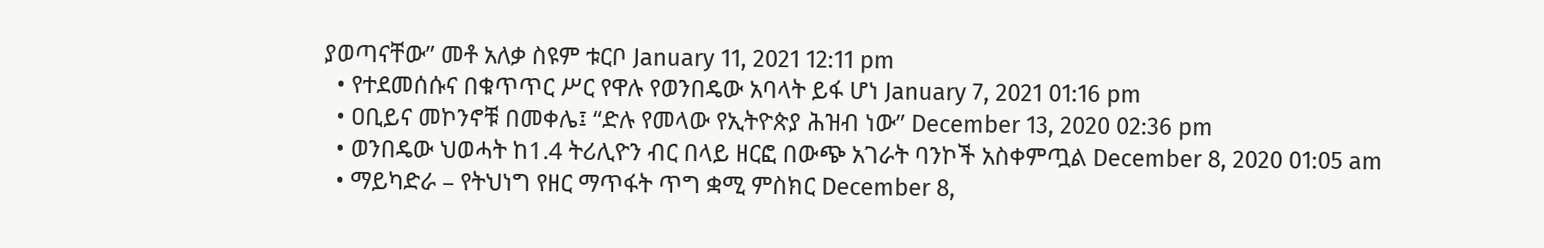ያወጣናቸው” መቶ አለቃ ስዩም ቱርቦ January 11, 2021 12:11 pm
  • የተደመሰሱና በቁጥጥር ሥር የዋሉ የወንበዴው አባላት ይፋ ሆነ January 7, 2021 01:16 pm
  • ዐቢይና መኮንኖቹ በመቀሌ፤ “ድሉ የመላው የኢትዮጵያ ሕዝብ ነው” December 13, 2020 02:36 pm
  • ወንበዴው ህወሓት ከ1.4 ትሪሊዮን ብር በላይ ዘርፎ በውጭ አገራት ባንኮች አስቀምጧል December 8, 2020 01:05 am
  • ማይካድራ – የትህነግ የዘር ማጥፋት ጥግ ቋሚ ምስክር December 8,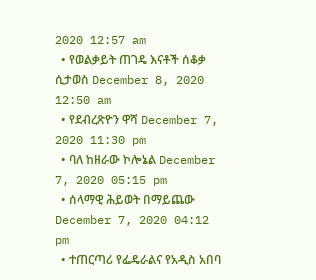2020 12:57 am
  • የወልቃይት ጠገዴ እናቶች ሰቆቃ ሲታወስ December 8, 2020 12:50 am
  • የደብረጽዮን ዋሻ December 7, 2020 11:30 pm
  • ባለ ከዘራው ኮሎኔል December 7, 2020 05:15 pm
  • ሰላማዊ ሕይወት በማይጨው December 7, 2020 04:12 pm
  • ተጠርጣሪ የፌዴራልና የአዲስ አበባ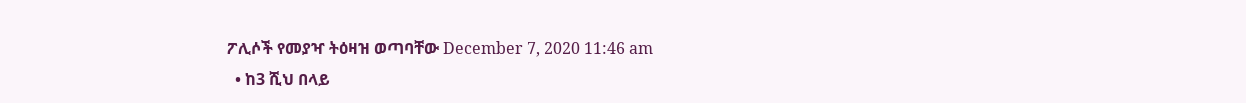ፖሊሶች የመያዣ ትዕዛዝ ወጣባቸው December 7, 2020 11:46 am
  • ከ3 ሺህ በላይ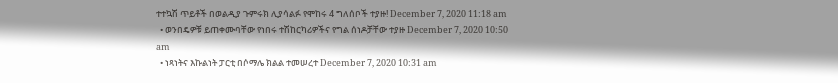ተተኳሽ ጥይቶች በወልዲያ ጉምሩክ ሊያሳልፉ የሞከሩ 4 ግለሰቦች ተያዙ! December 7, 2020 11:18 am
  • ወንበዴዎቹ ይጠቀሙባቸው የነበሩ ተሽከርካሪዎችና የግል ሰነዶቻቸው ተያዙ December 7, 2020 10:50 am
  • ነጻነትና እኩልነት ፓርቲ በሶማሌ ክልል ተመሠረተ December 7, 2020 10:31 am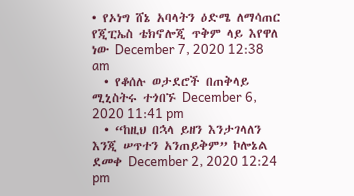• የኦነግ ሸኔ አባላትን ዕድሜ ለማሳጠር የጂፒኤስ ቴክኖሎጂ ጥቅም ላይ እየዋለ ነው December 7, 2020 12:38 am
  • የቆሰሉ ወታደሮች በጠቅላይ ሚኒስትሩ ተጎበኙ December 6, 2020 11:41 pm
  • “ከዚህ በኋላ ይዘን እንታገላለን እንጂ ሠጥተን አንጠይቅም” ኮሎኔል ደመቀ December 2, 2020 12:24 pm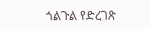ጎልጉል የድረገጽ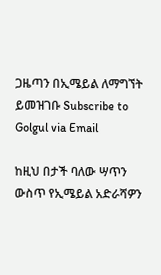ጋዜጣን በኢሜይል ለማግኘት ይመዝገቡ Subscribe to Golgul via Email

ከዚህ በታች ባለው ሣጥን ውስጥ የኢሜይል አድራሻዎን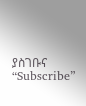ያስገቡና “Subscribe”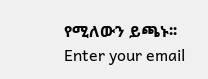የሚለውን ይጫኑ፡፡
Enter your email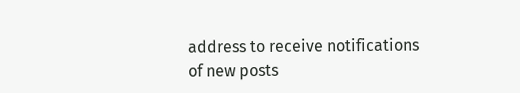address to receive notifications of new posts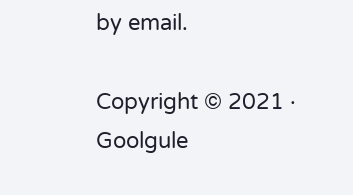by email.

Copyright © 2021 · Goolgule